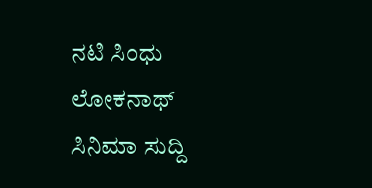ನಟಿ ಸಿಂಧು ಲೋಕನಾಥ್
ಸಿನಿಮಾ ಸುದ್ದಿ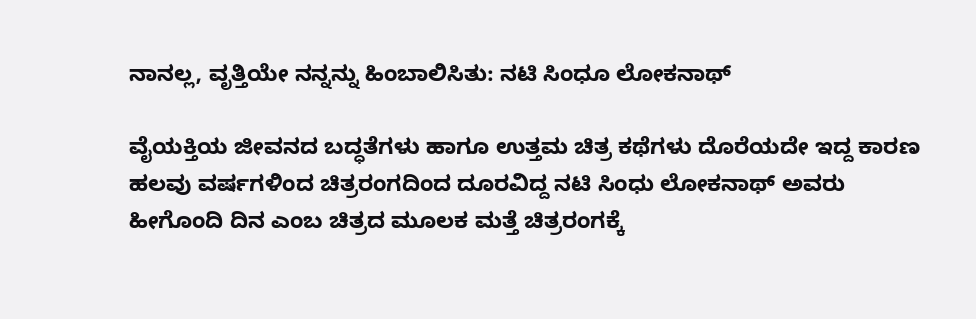ನಾನಲ್ಲ, ವೃತ್ತಿಯೇ ನನ್ನನ್ನು ಹಿಂಬಾಲಿಸಿತು: ನಟಿ ಸಿಂಧೂ ಲೋಕನಾಥ್

ವೈಯಕ್ತಿಯ ಜೀವನದ ಬದ್ಧತೆಗಳು ಹಾಗೂ ಉತ್ತಮ ಚಿತ್ರ ಕಥೆಗಳು ದೊರೆಯದೇ ಇದ್ದ ಕಾರಣ ಹಲವು ವರ್ಷಗಳಿಂದ ಚಿತ್ರರಂಗದಿಂದ ದೂರವಿದ್ದ ನಟಿ ಸಿಂಧು ಲೋಕನಾಥ್ ಅವರು ಹೀಗೊಂದಿ ದಿನ ಎಂಬ ಚಿತ್ರದ ಮೂಲಕ ಮತ್ತೆ ಚಿತ್ರರಂಗಕ್ಕೆ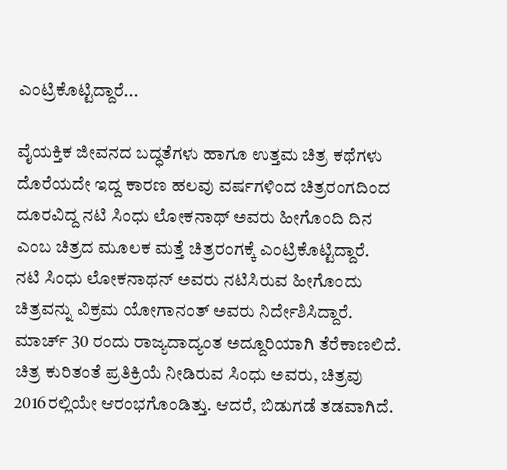ಎಂಟ್ರಿಕೊಟ್ಟಿದ್ದಾರೆ...

ವೈಯಕ್ತಿಕ ಜೀವನದ ಬದ್ಧತೆಗಳು ಹಾಗೂ ಉತ್ತಮ ಚಿತ್ರ ಕಥೆಗಳು ದೊರೆಯದೇ ಇದ್ದ ಕಾರಣ ಹಲವು ವರ್ಷಗಳಿಂದ ಚಿತ್ರರಂಗದಿಂದ ದೂರವಿದ್ದ ನಟಿ ಸಿಂಧು ಲೋಕನಾಥ್ ಅವರು ಹೀಗೊಂದಿ ದಿನ ಎಂಬ ಚಿತ್ರದ ಮೂಲಕ ಮತ್ತೆ ಚಿತ್ರರಂಗಕ್ಕೆ ಎಂಟ್ರಿಕೊಟ್ಟಿದ್ದಾರೆ.
ನಟಿ ಸಿಂಧು ಲೋಕನಾಥನ್ ಅವರು ನಟಿಸಿರುವ ಹೀಗೊಂದು ಚಿತ್ರವನ್ನು ವಿಕ್ರಮ ಯೋಗಾನಂತ್ ಅವರು ನಿರ್ದೇಶಿಸಿದ್ದಾರೆ. ಮಾರ್ಚ್ 30 ರಂದು ರಾಜ್ಯದಾದ್ಯಂತ ಅದ್ದೂರಿಯಾಗಿ ತೆರೆಕಾಣಲಿದೆ.
ಚಿತ್ರ ಕುರಿತಂತೆ ಪ್ರತಿಕ್ರಿಯೆ ನೀಡಿರುವ ಸಿಂಧು ಅವರು, ಚಿತ್ರವು 2016ರಲ್ಲಿಯೇ ಆರಂಭಗೊಂಡಿತ್ತು. ಆದರೆ, ಬಿಡುಗಡೆ ತಡವಾಗಿದೆ.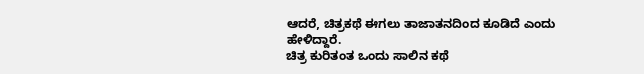ಆದರೆ, ಚಿತ್ರಕಥೆ ಈಗಲು ತಾಜಾತನದಿಂದ ಕೂಡಿದೆ ಎಂದು ಹೇಳಿದ್ದಾರೆ.
ಚಿತ್ರ ಕುರಿತಂತ ಒಂದು ಸಾಲಿನ ಕಥೆ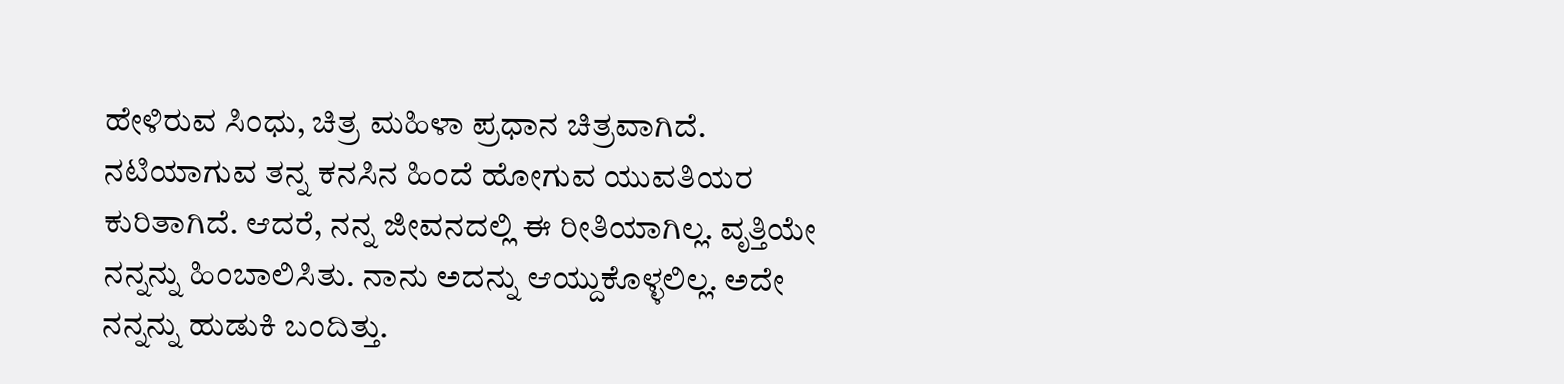ಹೇಳಿರುವ ಸಿಂಧು, ಚಿತ್ರ ಮಹಿಳಾ ಪ್ರಧಾನ ಚಿತ್ರವಾಗಿದೆ. ನಟಿಯಾಗುವ ತನ್ನ ಕನಸಿನ ಹಿಂದೆ ಹೋಗುವ ಯುವತಿಯರ ಕುರಿತಾಗಿದೆ. ಆದರೆ, ನನ್ನ ಜೀವನದಲ್ಲಿ ಈ ರೀತಿಯಾಗಿಲ್ಲ. ವೃತ್ತಿಯೇ ನನ್ನನ್ನು ಹಿಂಬಾಲಿಸಿತು. ನಾನು ಅದನ್ನು ಆಯ್ದುಕೊಳ್ಳಲಿಲ್ಲ. ಅದೇ ನನ್ನನ್ನು ಹುಡುಕಿ ಬಂದಿತ್ತು.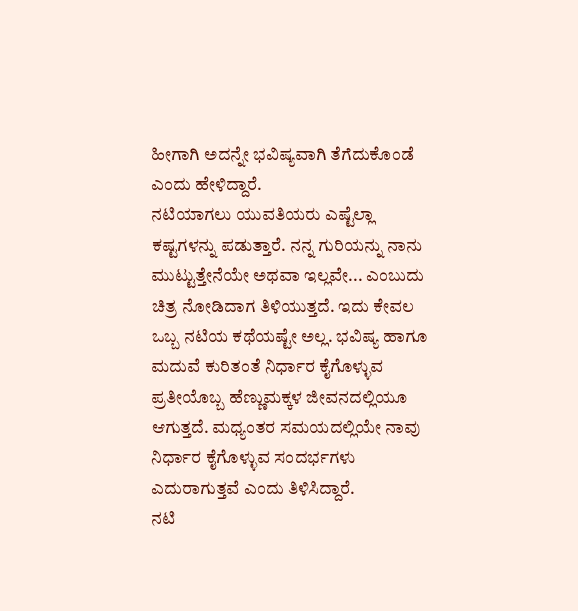ಹೀಗಾಗಿ ಅದನ್ನೇ ಭವಿಷ್ಯವಾಗಿ ತೆಗೆದುಕೊಂಡೆ ಎಂದು ಹೇಳಿದ್ದಾರೆ.
ನಟಿಯಾಗಲು ಯುವತಿಯರು ಎಷ್ಟೆಲ್ಲಾ ಕಷ್ಟಗಳನ್ನು ಪಡುತ್ತಾರೆ. ನನ್ನ ಗುರಿಯನ್ನು ನಾನು ಮುಟ್ಟುತ್ತೇನೆಯೇ ಅಥವಾ ಇಲ್ಲವೇ... ಎಂಬುದು ಚಿತ್ರ ನೋಡಿದಾಗ ತಿಳಿಯುತ್ತದೆ. ಇದು ಕೇವಲ ಒಬ್ಬ ನಟಿಯ ಕಥೆಯಷ್ಟೇ ಅಲ್ಲ. ಭವಿಷ್ಯ ಹಾಗೂ ಮದುವೆ ಕುರಿತಂತೆ ನಿರ್ಧಾರ ಕೈಗೊಳ್ಳುವ ಪ್ರತೀಯೊಬ್ಬ ಹೆಣ್ಣುಮಕ್ಕಳ ಜೀವನದಲ್ಲಿಯೂ ಆಗುತ್ತದೆ. ಮಧ್ಯಂತರ ಸಮಯದಲ್ಲಿಯೇ ನಾವು ನಿರ್ಧಾರ ಕೈಗೊಳ್ಳುವ ಸಂದರ್ಭಗಳು ಎದುರಾಗುತ್ತವೆ ಎಂದು ತಿಳಿಸಿದ್ದಾರೆ.
ನಟಿ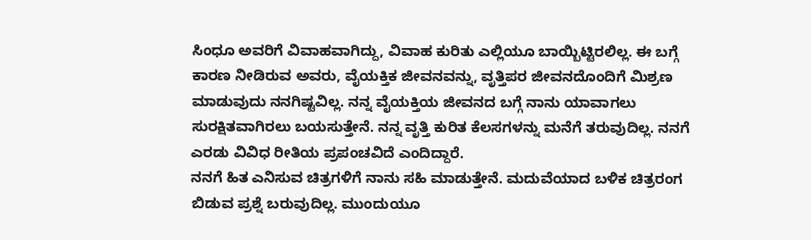ಸಿಂಧೂ ಅವರಿಗೆ ವಿವಾಹವಾಗಿದ್ದು, ವಿವಾಹ ಕುರಿತು ಎಲ್ಲಿಯೂ ಬಾಯ್ಬಿಟ್ಟಿರಲಿಲ್ಲ. ಈ ಬಗ್ಗೆ ಕಾರಣ ನೀಡಿರುವ ಅವರು, ವೈಯಕ್ತಿಕ ಜೀವನವನ್ನು, ವೃತ್ತಿಪರ ಜೀವನದೊಂದಿಗೆ ಮಿಶ್ರಣ ಮಾಡುವುದು ನನಗಿಷ್ಟವಿಲ್ಲ. ನನ್ನ ವೈಯಕ್ತಿಯ ಜೀವನದ ಬಗ್ಗೆ ನಾನು ಯಾವಾಗಲು ಸುರಕ್ಷಿತವಾಗಿರಲು ಬಯಸುತ್ತೇನೆ. ನನ್ನ ವೃತ್ತಿ ಕುರಿತ ಕೆಲಸಗಳನ್ನು ಮನೆಗೆ ತರುವುದಿಲ್ಲ. ನನಗೆ ಎರಡು ವಿವಿಧ ರೀತಿಯ ಪ್ರಪಂಚವಿದೆ ಎಂದಿದ್ದಾರೆ.
ನನಗೆ ಹಿತ ಎನಿಸುವ ಚಿತ್ರಗಳಿಗೆ ನಾನು ಸಹಿ ಮಾಡುತ್ತೇನೆ. ಮದುವೆಯಾದ ಬಳಿಕ ಚಿತ್ರರಂಗ ಬಿಡುವ ಪ್ರಶ್ನೆ ಬರುವುದಿಲ್ಲ. ಮುಂದುಯೂ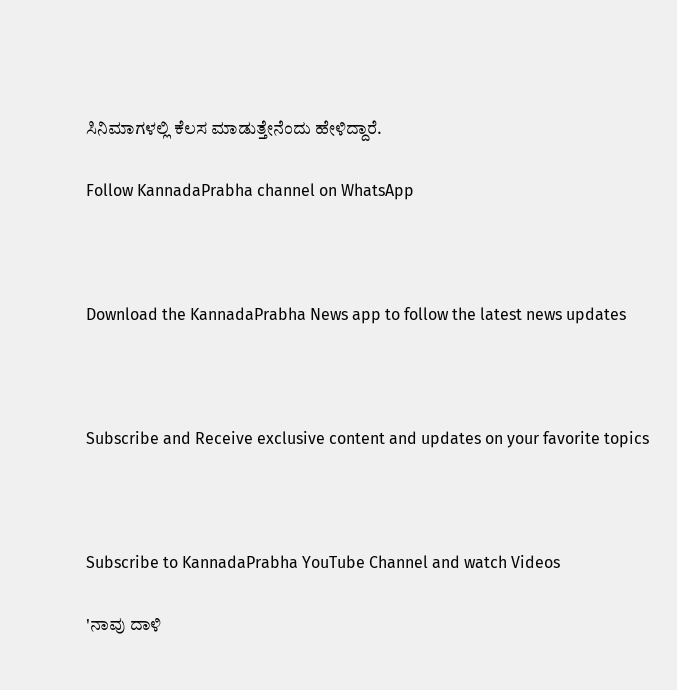ಸಿನಿಮಾಗಳಲ್ಲಿ ಕೆಲಸ ಮಾಡುತ್ತೇನೆಂದು ಹೇಳಿದ್ದಾರೆ.

Follow KannadaPrabha channel on WhatsApp



Download the KannadaPrabha News app to follow the latest news updates



Subscribe and Receive exclusive content and updates on your favorite topics



Subscribe to KannadaPrabha YouTube Channel and watch Videos

'ನಾವು ದಾಳಿ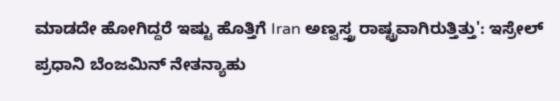ಮಾಡದೇ ಹೋಗಿದ್ದರೆ ಇಷ್ಟು ಹೊತ್ತಿಗೆ Iran ಅಣ್ವಸ್ತ್ರ ರಾಷ್ಟ್ರವಾಗಿರುತ್ತಿತ್ತು': ಇಸ್ರೇಲ್ ಪ್ರಧಾನಿ ಬೆಂಜಮಿನ್ ನೇತನ್ಯಾಹು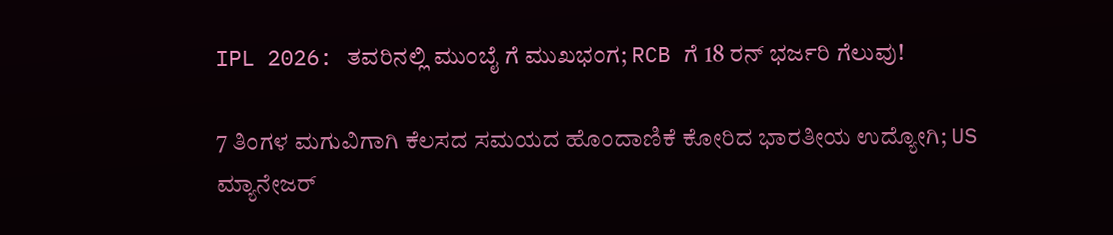IPL 2026: ತವರಿನಲ್ಲಿ ಮುಂಬೈ ಗೆ ಮುಖಭಂಗ; RCB ಗೆ 18 ರನ್ ಭರ್ಜರಿ ಗೆಲುವು!

7 ತಿಂಗಳ ಮಗುವಿಗಾಗಿ ಕೆಲಸದ ಸಮಯದ ಹೊಂದಾಣಿಕೆ ಕೋರಿದ ಭಾರತೀಯ ಉದ್ಯೋಗಿ; US ಮ್ಯಾನೇಜರ್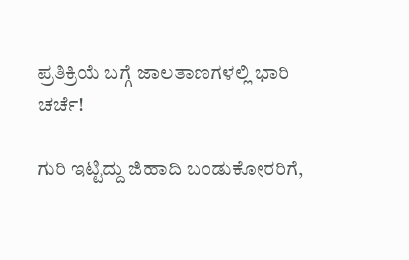ಪ್ರತಿಕ್ರಿಯೆ ಬಗ್ಗೆ ಜಾಲತಾಣಗಳಲ್ಲಿ ಭಾರಿ ಚರ್ಚೆ!

ಗುರಿ ಇಟ್ಟಿದ್ದು ಜಿಹಾದಿ ಬಂಡುಕೋರರಿಗೆ,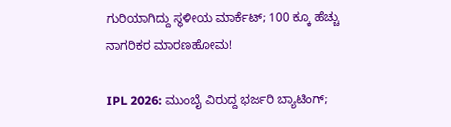ಗುರಿಯಾಗಿದ್ದು ಸ್ಥಳೀಯ ಮಾರ್ಕೆಟ್; 100 ಕ್ಕೂ ಹೆಚ್ಚು ನಾಗರಿಕರ ಮಾರಣಹೋಮ!

IPL 2026: ಮುಂಬೈ ವಿರುದ್ದ ಭರ್ಜರಿ ಬ್ಯಾಟಿಂಗ್;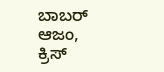ಬಾಬರ್ ಆಜಂ, ಕ್ರಿಸ್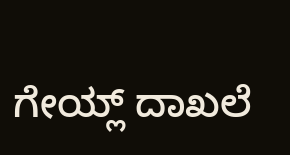ಗೇಯ್ಲ್ ದಾಖಲೆ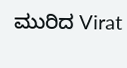ಮುರಿದ Virat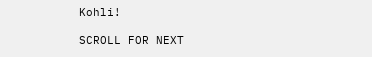Kohli!

SCROLL FOR NEXT